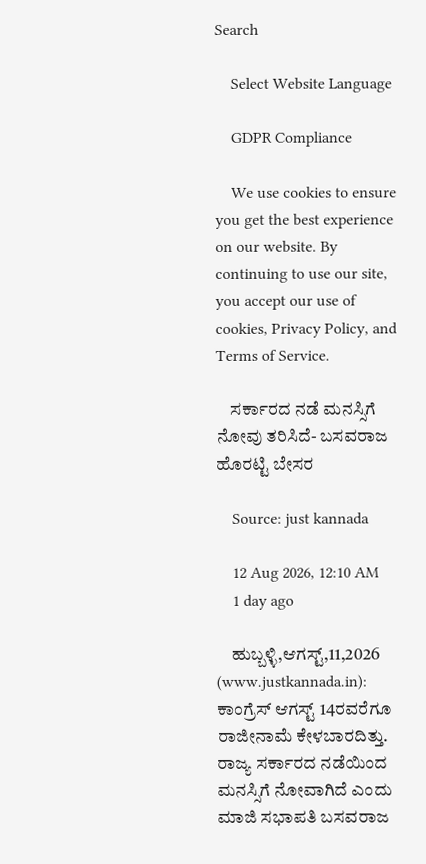Search

    Select Website Language

    GDPR Compliance

    We use cookies to ensure you get the best experience on our website. By continuing to use our site, you accept our use of cookies, Privacy Policy, and Terms of Service.

    ಸರ್ಕಾರದ ನಡೆ ಮನಸ್ಸಿಗೆ ನೋವು ತರಿಸಿದೆ- ಬಸವರಾಜ ಹೊರಟ್ಟಿ ಬೇಸರ

    Source: just kannada

    12 Aug 2026, 12:10 AM
    1 day ago

    ಹುಬ್ಬಳ್ಳಿ,ಆಗಸ್ಟ್,11,2026 (www.justkannada.in):  ಕಾಂಗ್ರೆಸ್ ಆಗಸ್ಟ್ 14ರವರೆಗೂ ರಾಜೀನಾಮೆ ಕೇಳಬಾರದಿತ್ತು. ರಾಜ್ಯ ಸರ್ಕಾರದ ನಡೆಯಿಂದ ಮನಸ್ಸಿಗೆ ನೋವಾಗಿದೆ ಎಂದು ಮಾಜಿ ಸಭಾಪತಿ ಬಸವರಾಜ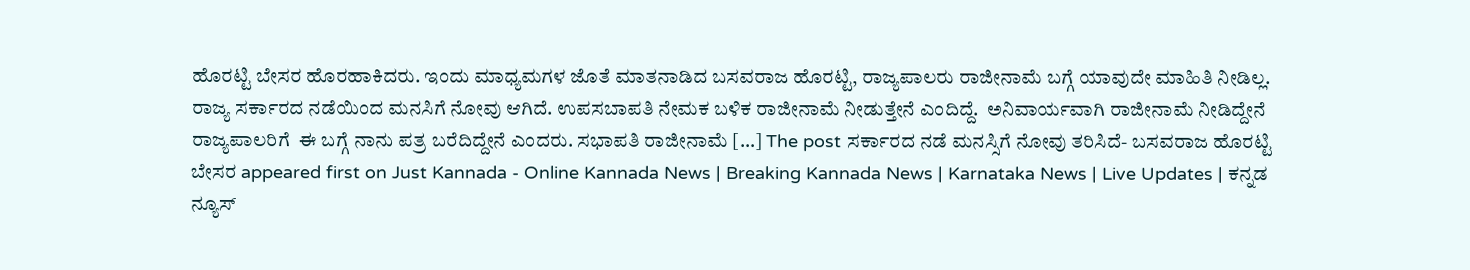ಹೊರಟ್ಟಿ ಬೇಸರ ಹೊರಹಾಕಿದರು. ಇಂದು ಮಾಧ್ಯಮಗಳ ಜೊತೆ ಮಾತನಾಡಿದ ಬಸವರಾಜ ಹೊರಟ್ಟಿ, ರಾಜ್ಯಪಾಲರು ರಾಜೀನಾಮೆ ಬಗ್ಗೆ ಯಾವುದೇ ಮಾಹಿತಿ ನೀಡಿಲ್ಲ. ರಾಜ್ಯ ಸರ್ಕಾರದ ನಡೆಯಿಂದ ಮನಸಿಗೆ ನೋವು ಆಗಿದೆ. ಉಪಸಬಾಪತಿ ನೇಮಕ ಬಳಿಕ ರಾಜೀನಾಮೆ ನೀಡುತ್ತೇನೆ ಎಂದಿದ್ದೆ.  ಅನಿವಾರ್ಯವಾಗಿ ರಾಜೀನಾಮೆ ನೀಡಿದ್ದೇನೆ  ರಾಜ್ಯಪಾಲರಿಗೆ  ಈ ಬಗ್ಗೆ ನಾನು ಪತ್ರ ಬರೆದಿದ್ದೇನೆ ಎಂದರು. ಸಭಾಪತಿ ರಾಜೀನಾಮೆ […] The post ಸರ್ಕಾರದ ನಡೆ ಮನಸ್ಸಿಗೆ ನೋವು ತರಿಸಿದೆ- ಬಸವರಾಜ ಹೊರಟ್ಟಿ ಬೇಸರ appeared first on Just Kannada - Online Kannada News | Breaking Kannada News | Karnataka News | Live Updates | ಕನ್ನಡ ನ್ಯೂಸ್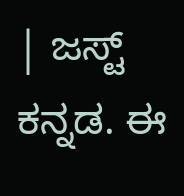| ಜಸ್ಟ್ ಕನ್ನಡ. ಈ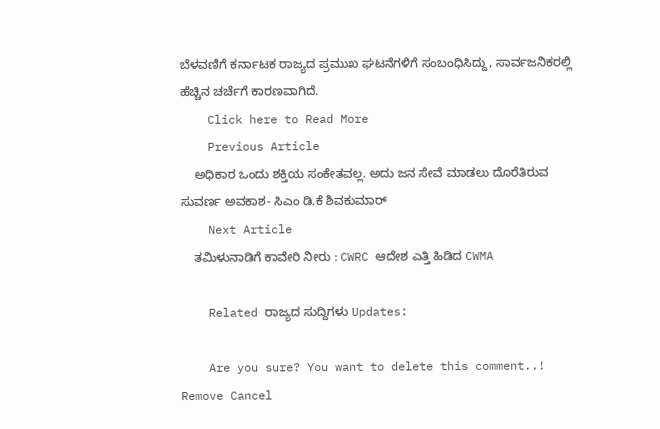ಬೆಳವಣಿಗೆ ಕರ್ನಾಟಕ ರಾಜ್ಯದ ಪ್ರಮುಖ ಘಟನೆಗಳಿಗೆ ಸಂಬಂಧಿಸಿದ್ದು, ಸಾರ್ವಜನಿಕರಲ್ಲಿ ಹೆಚ್ಚಿನ ಚರ್ಚೆಗೆ ಕಾರಣವಾಗಿದೆ.
    Click here to Read More
    Previous Article
    ಅಧಿಕಾರ ಒಂದು ಶಕ್ತಿಯ ಸಂಕೇತವಲ್ಲ. ಅದು ಜನ ಸೇವೆ ಮಾಡಲು ದೊರೆತಿರುವ ಸುವರ್ಣ ಅವಕಾಶ- ಸಿಎಂ ಡಿ.ಕೆ ಶಿವಕುಮಾರ್
    Next Article
    ತಮಿಳುನಾಡಿಗೆ ಕಾವೇರಿ ನೀರು : CWRC ಆದೇಶ ಎತ್ತಿ ಹಿಡಿದ CWMA

    Related ರಾಜ್ಯದ ಸುದ್ದಿಗಳು Updates:

    Are you sure? You want to delete this comment..! Remove Cancel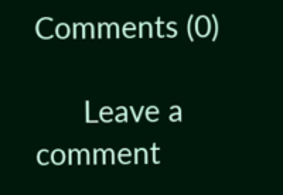Comments (0)

      Leave a comment